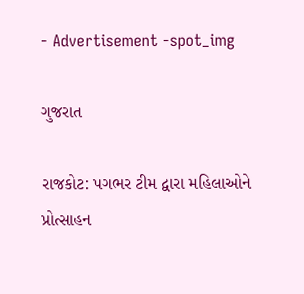- Advertisement -spot_img

ગુજરાત

રાજકોટ: પગભર ટીમ દ્વારા મહિલાઓને પ્રોત્સાહન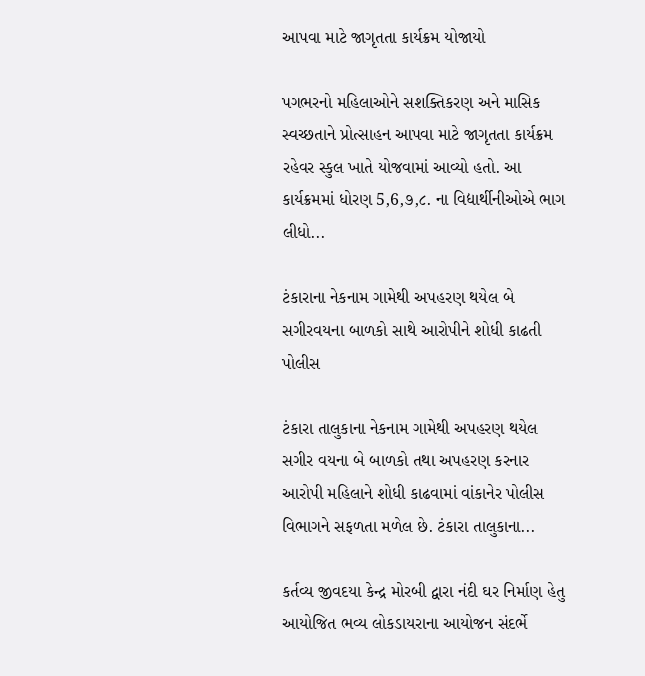આપવા માટે જાગૃતતા કાર્યક્રમ યોજાયો

પગભરનો મહિલાઓને સશક્તિકરણ અને માસિક સ્વચ્છતાને પ્રોત્સાહન આપવા માટે જાગૃતતા કાર્યક્રમ રહેવર સ્કુલ ખાતે યોજવામાં આવ્યો હતો. આ કાર્યક્રમમાં ધોરણ 5,6,૭,૮. ના વિદ્યાર્થીનીઓએ ભાગ લીધો...

ટંકારાના નેકનામ ગામેથી અપહરણ થયેલ બે સગીરવયના બાળકો સાથે આરોપીને શોધી કાઢતી પોલીસ

ટંકારા તાલુકાના નેકનામ ગામેથી અપહરણ થયેલ સગીર વયના બે બાળકો તથા અપહરણ કરનાર આરોપી મહિલાને શોધી કાઢવામાં વાંકાનેર પોલીસ વિભાગને સફળતા મળેલ છે. ટંકારા તાલુકાના...

કર્તવ્ય જીવદયા કેન્દ્ર મોરબી દ્વારા નંદી ઘર નિર્માણ હેતુ આયોજિત ભવ્ય લોકડાયરાના આયોજન સંદર્ભે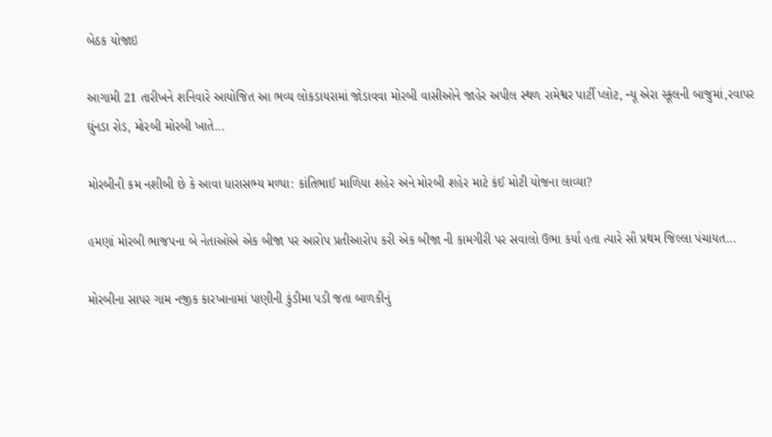બેઠક યોજાઇ

આગામી 21 તારીખને શનિવારે આયોજિત આ ભવ્ય લોકડાયરામાં જોડાવવા મોરબી વાસીઓને જાહેર અપીલ સ્થળ રામેશ્વર પાર્ટી પ્લોટ, ન્યૂ એરા સ્કૂલની બાજુમાં,રવાપર ઘુંનડા રોડ, મોરબી મોરબી ખાતે...

મોરબીની કમ નશીબી છે કે આવા ધારાસભ્ય મળ્યા: કાંતિભાઈ માળિયા શહેર અને મોરબી શહેર માટે કંઈ મોટી યોજના લાવ્યા?

હમણાં મોરબી ભાજપના બે નેતાઓએ એક બીજા પર આરોપ પ્રતીઆરોપ કરી એક બીજા ની કામગીરી પર સવાલો ઉભા કર્યા હતા ત્યારે સૌ પ્રથમ જિલ્લા પંચાયત...

મોરબીના સાપર ગામ નજીક કારખાનામાં પાણીની કુંડીમા પડી જતા બાળકીનું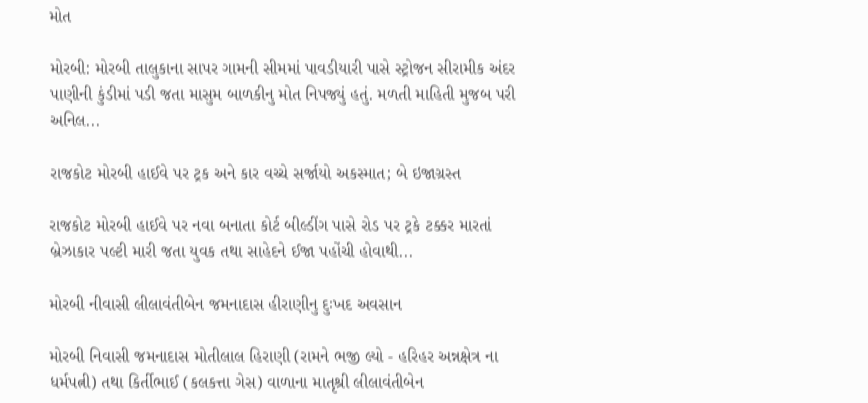મોત

મોરબી: મોરબી તાલુકાના સાપર ગામની સીમમાં પાવડીયારી પાસે સ્ટ્રોજન સીરામીક અંદર પાણીની કુંડીમાં પડી જતા માસુમ બાળકીનુ મોત નિપજ્યું હતું. મળતી માહિતી મુજબ પરી અનિલ...

રાજકોટ મોરબી હાઈવે પર ટ્રક અને કાર વચ્ચે સર્જાયો અકસ્માત; બે ઇજાગ્રસ્ત

રાજકોટ મોરબી હાઈવે પર નવા બનાતા કોર્ટ બીલ્ડીંગ પાસે રોડ પર ટ્રકે ટક્કર મારતાં બ્રેઝાકાર પલ્ટી મારી જતા યુવક તથા સાહેદને ઈજા પહોંચી હોવાથી...

મોરબી નીવાસી લીલાવંતીબેન જમનાદાસ હીરાણીનુ દુઃખદ અવસાન

મોરબી નિવાસી જમનાદાસ મોતીલાલ હિરાણી (રામને ભજી લ્યો - હરિહર અન્નક્ષેત્ર ના ધર્મપત્ની) તથા કિર્તીભાઈ (કલકત્તા ગેસ) વાળાના માતૃશ્રી લીલાવંતીબેન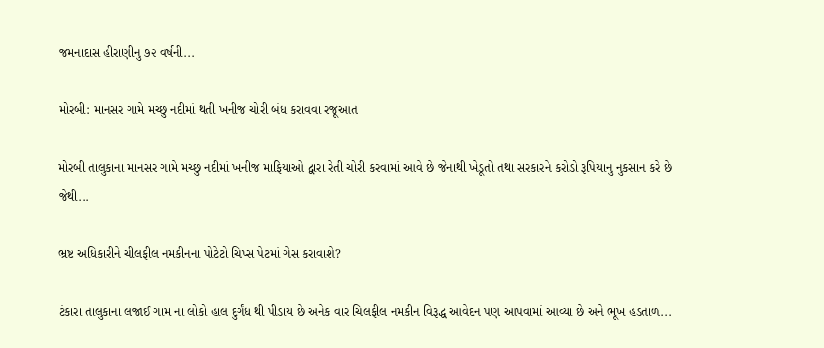જમનાદાસ હીરાણીનુ ૭૨ વર્ષની...

મોરબી: માનસર ગામે મચ્છુ નદીમાં થતી ખનીજ ચોરી બંધ કરાવવા રજૂઆત

મોરબી તાલુકાના માનસર ગામે મચ્છુ નદીમાં ખનીજ માફિયાઓ દ્વારા રેતી ચોરી કરવામાં આવે છે જેનાથી ખેડૂતો તથા સરકારને કરોડો રૂપિયાનુ નુકસાન કરે છે જેથી...

ભ્રષ્ટ અધિકારીને ચીલફીલ નમકીનના પોટેટો ચિપ્સ પેટમાં ગેસ કરાવાશે?

ટંકારા તાલુકાના લજાઈ ગામ ના લોકો હાલ દુર્ગંધ થી પીડાય છે અનેક વાર ચિલફીલ નમકીન વિરૂદ્ધ આવેદન પણ આપવામાં આવ્યા છે અને ભૂખ હડતાળ...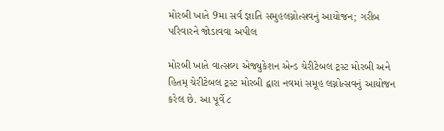મોરબી ખાતે 9મા સર્વ જ્ઞાતિ સમુહલગ્નોત્સવનું આયોજન; ગરીબ પરિવારને જોડાવવા અપીલ

મોરબી ખાતે વાત્સલ્ય એજ્યુકેશન એન્ડ ચેરીટેબલ ટ્રસ્ટ મોરબી અને હિતમ્ ચેરીટેબલ ટ્રસ્ટ મોરબી દ્વારા નવમાં સમૂહ લગ્નોત્સવનું આયોજન કરેલ છે. આ પૂર્વે ૮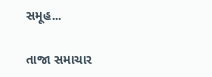સમૂહ...

તાજા સમાચાર